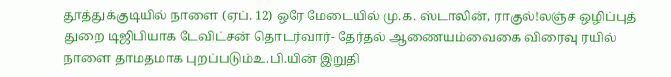தூத்துக்குடியில் நாளை (ஏப். 12) ஒரே மேடையில் மு.க. ஸ்டாலின், ராகுல்!லஞ்ச ஒழிப்புத் துறை டிஜிபியாக டேவிட்சன் தொடர்வார்- தேர்தல் ஆணையம்வைகை விரைவு ரயில் நாளை தாமதமாக புறப்படும்உ.பி.யின் இறுதி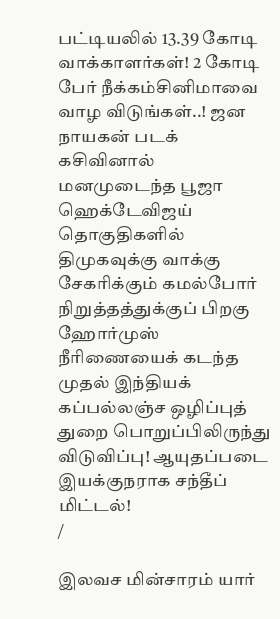பட்டியலில் 13.39 கோடி வாக்காளர்கள்! 2 கோடி பேர் நீக்கம்சினிமாவை வாழ விடுங்கள்..! ஜன நாயகன் படக் கசிவினால் மனமுடைந்த பூஜா ஹெக்டேவிஜய் தொகுதிகளில் திமுகவுக்கு வாக்கு சேகரிக்கும் கமல்போர் நிறுத்தத்துக்குப் பிறகு ஹோர்முஸ் நீரிணையைக் கடந்த முதல் இந்தியக் கப்பல்லஞ்ச ஒழிப்புத் துறை பொறுப்பிலிருந்து விடுவிப்பு! ஆயுதப்படை இயக்குநராக சந்தீப் மிட்டல்!
/

இலவச மின்சாரம் யார்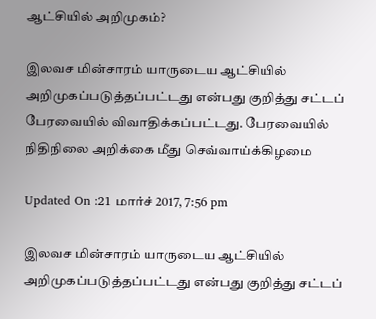ஆட்சியில் அறிமுகம்?

இலவச மின்சாரம் யாருடைய ஆட்சியில் அறிமுகப்படுத்தப்பட்டது என்பது குறித்து சட்டப் பேரவையில் விவாதிக்கப்பட்டது. பேரவையில் நிதிநிலை அறிக்கை மீது செவ்வாய்க்கிழமை

Updated On :21 மார்ச் 2017, 7:56 pm

இலவச மின்சாரம் யாருடைய ஆட்சியில் அறிமுகப்படுத்தப்பட்டது என்பது குறித்து சட்டப்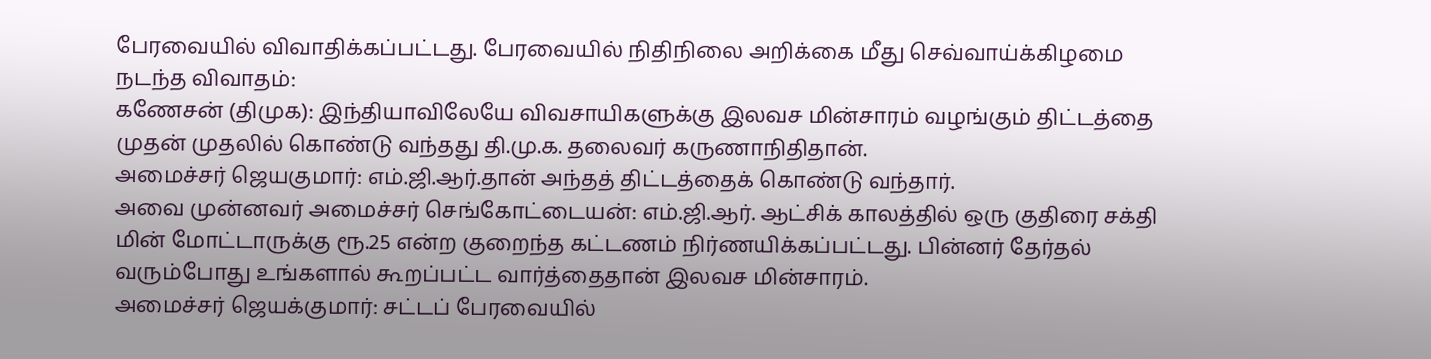பேரவையில் விவாதிக்கப்பட்டது. பேரவையில் நிதிநிலை அறிக்கை மீது செவ்வாய்க்கிழமை நடந்த விவாதம்:
கணேசன் (திமுக): இந்தியாவிலேயே விவசாயிகளுக்கு இலவச மின்சாரம் வழங்கும் திட்டத்தை முதன் முதலில் கொண்டு வந்தது தி.மு.க. தலைவர் கருணாநிதிதான்.
அமைச்சர் ஜெயகுமார்: எம்.ஜி.ஆர்.தான் அந்தத் திட்டத்தைக் கொண்டு வந்தார்.
அவை முன்னவர் அமைச்சர் செங்கோட்டையன்: எம்.ஜி.ஆர். ஆட்சிக் காலத்தில் ஒரு குதிரை சக்தி மின் மோட்டாருக்கு ரூ.25 என்ற குறைந்த கட்டணம் நிர்ணயிக்கப்பட்டது. பின்னர் தேர்தல் வரும்போது உங்களால் கூறப்பட்ட வார்த்தைதான் இலவச மின்சாரம்.
அமைச்சர் ஜெயக்குமார்: சட்டப் பேரவையில்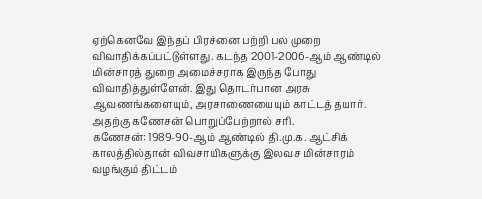ஏற்கெனவே இந்தப் பிரச்னை பற்றி பல முறை விவாதிக்கப்பட்டுள்ளது. கடந்த 2001-2006-ஆம் ஆண்டில் மின்சாரத் துறை அமைச்சராக இருந்த போது விவாதித்துள்ளேன். இது தொடர்பான அரசு ஆவணங்களையும், அரசாணையையும் காட்டத் தயார். அதற்கு கணேசன் பொறுப்பேற்றால் சரி.
கணேசன்: 1989-90-ஆம் ஆண்டில் தி.மு.க. ஆட்சிக் காலத்தில்தான் விவசாயிகளுக்கு இலவச மின்சாரம் வழங்கும் திட்டம்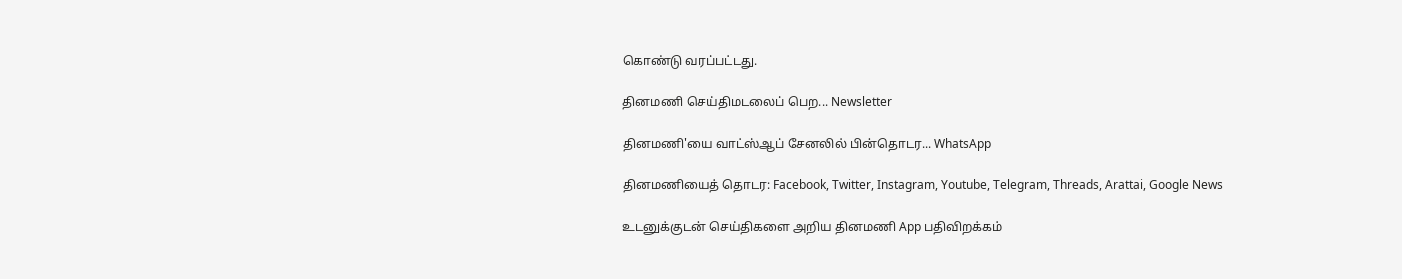கொண்டு வரப்பட்டது.

தினமணி செய்திமடலைப் பெற... Newsletter

தினமணி'யை வாட்ஸ்ஆப் சேனலில் பின்தொடர... WhatsApp

தினமணியைத் தொடர: Facebook, Twitter, Instagram, Youtube, Telegram, Threads, Arattai, Google News

உடனுக்குடன் செய்திகளை அறிய தினமணி App பதிவிறக்கம்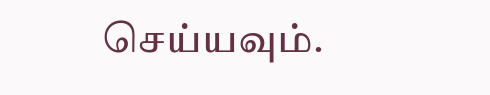செய்யவும்.